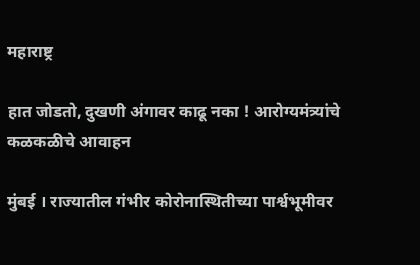महाराष्ट्र

हात जोडतो, दुखणी अंगावर काढू नका ! आरोग्यमंत्र्यांचे कळकळीचे आवाहन

मुंबई । राज्यातील गंभीर कोरोनास्थितीच्या पार्श्वभूमीवर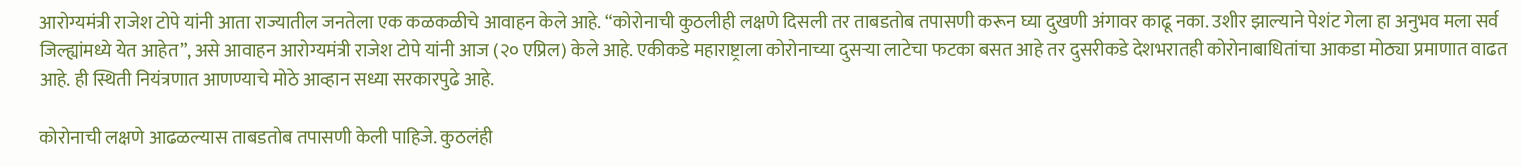आरोग्यमंत्री राजेश टोपे यांनी आता राज्यातील जनतेला एक कळकळीचे आवाहन केले आहे. “कोरोनाची कुठलीही लक्षणे दिसली तर ताबडतोब तपासणी करून घ्या दुखणी अंगावर काढू नका. उशीर झाल्याने पेशंट गेला हा अनुभव मला सर्व जिल्ह्यांमध्ये येत आहेत”, असे आवाहन आरोग्यमंत्री राजेश टोपे यांनी आज (२० एप्रिल) केले आहे. एकीकडे महाराष्ट्राला कोरोनाच्या दुसऱ्या लाटेचा फटका बसत आहे तर दुसरीकडे देशभरातही कोरोनाबाधितांचा आकडा मोठ्या प्रमाणात वाढत आहे. ही स्थिती नियंत्रणात आणण्याचे मोठे आव्हान सध्या सरकारपुढे आहे.

कोरोनाची लक्षणे आढळल्यास ताबडतोब तपासणी केली पाहिजे. कुठलंही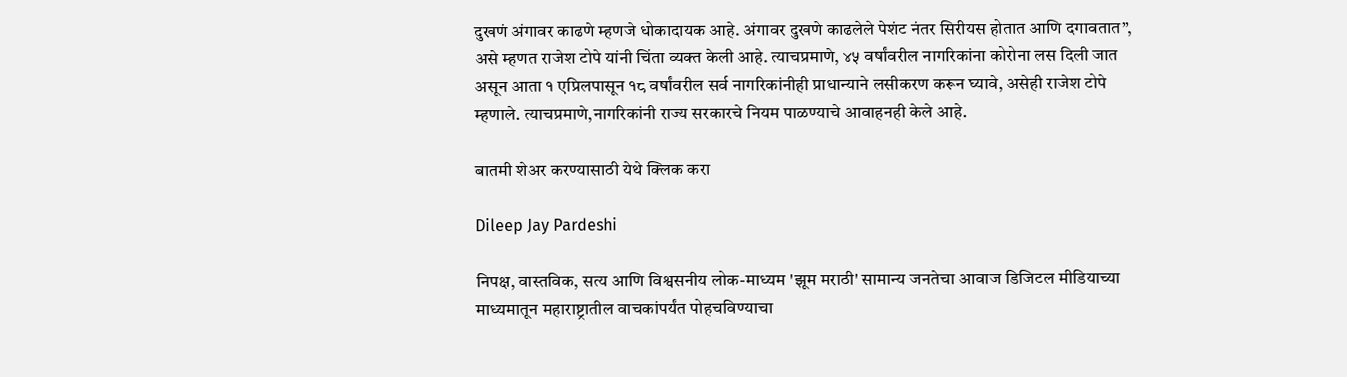दुखणं अंगावर काढणे म्हणजे धोकादायक आहे. अंगावर दुखणे काढलेले पेशंट नंतर सिरीयस होतात आणि दगावतात”, असे म्हणत राजेश टोपे यांनी चिंता व्यक्त केली आहे. त्याचप्रमाणे, ४५ वर्षांवरील नागरिकांना कोरोना लस दिली जात असून आता १ एप्रिलपासून १८ वर्षांवरील सर्व नागरिकांनीही प्राधान्याने लसीकरण करून घ्यावे, असेही राजेश टोपे म्हणाले. त्याचप्रमाणे,नागरिकांनी राज्य सरकारचे नियम पाळण्याचे आवाहनही केले आहे.

बातमी शेअर करण्यासाठी येथे क्लिक करा

Dileep Jay Pardeshi

निपक्ष, वास्तविक, सत्य आणि विश्वसनीय लोक-माध्यम 'झूम मराठी' सामान्य जनतेचा आवाज डिजिटल मीडियाच्या माध्यमातून महाराष्ट्रातील वाचकांपर्यंत पोहचविण्याचा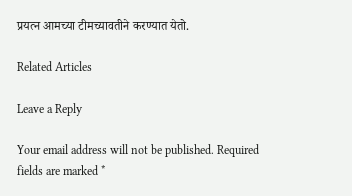प्रयत्न आमच्या टीमच्यावतीने करण्यात येतो.

Related Articles

Leave a Reply

Your email address will not be published. Required fields are marked *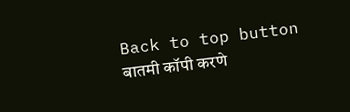Back to top button
बातमी कॉपी करणे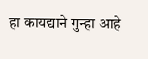हा कायद्याने गुन्हा आहे